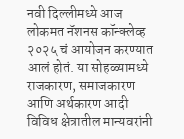नवी दिल्लीमध्ये आज लोकमत नॅशनस कॉन्क्लेव्ह २०२५ चं आयोजन करण्यात आलं होतं. या सोहळ्यामध्ये राजकारण, समाजकारण आणि अर्थकारण आदी विविध क्षेत्रातील मान्यवरांनी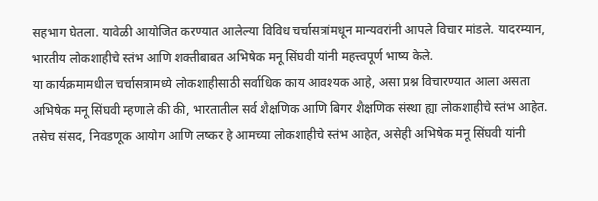सहभाग घेतला. यावेळी आयोजित करण्यात आलेल्या विविध चर्चासत्रांमधून मान्यवरांनी आपले विचार मांडले. यादरम्यान, भारतीय लोकशाहीचे स्तंभ आणि शक्तीबाबत अभिषेक मनू सिंघवी यांनी महत्त्वपूर्ण भाष्य केले.
या कार्यक्रमामधील चर्चासत्रामध्ये लोकशाहीसाठी सर्वाधिक काय आवश्यक आहे, असा प्रश्न विचारण्यात आला असता अभिषेक मनू सिंघवी म्हणाले की की, भारतातील सर्व शैक्षणिक आणि बिगर शैक्षणिक संस्था ह्या लोकशाहीचे स्तंभ आहेत. तसेच संसद, निवडणूक आयोग आणि लष्कर हे आमच्या लोकशाहीचे स्तंभ आहेत, असेही अभिषेक मनू सिंघवी यांनी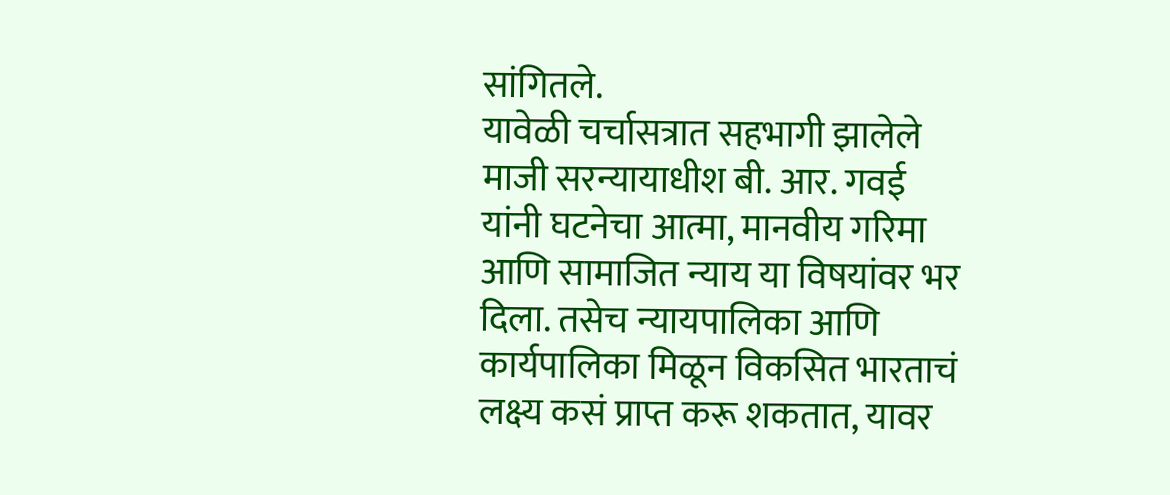सांगितले.
यावेळी चर्चासत्रात सहभागी झालेले माजी सरन्यायाधीश बी. आर. गवई यांनी घटनेचा आत्मा, मानवीय गरिमा आणि सामाजित न्याय या विषयांवर भर दिला. तसेच न्यायपालिका आणि कार्यपालिका मिळून विकसित भारताचं लक्ष्य कसं प्राप्त करू शकतात, यावर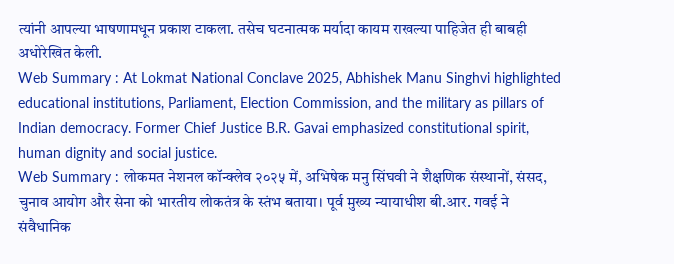त्यांनी आपल्या भाषणामधून प्रकाश टाकला. तसेच घटनात्मक मर्यादा कायम राखल्या पाहिजेत ही बाबही अधोरेखित केली.
Web Summary : At Lokmat National Conclave 2025, Abhishek Manu Singhvi highlighted educational institutions, Parliament, Election Commission, and the military as pillars of Indian democracy. Former Chief Justice B.R. Gavai emphasized constitutional spirit, human dignity and social justice.
Web Summary : लोकमत नेशनल कॉन्क्लेव २०२५ में, अभिषेक मनु सिंघवी ने शैक्षणिक संस्थानों, संसद, चुनाव आयोग और सेना को भारतीय लोकतंत्र के स्तंभ बताया। पूर्व मुख्य न्यायाधीश बी.आर. गवई ने संवैधानिक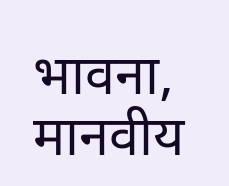भावना, मानवीय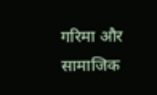गरिमा और सामाजिक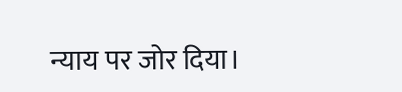न्याय पर जोर दिया।